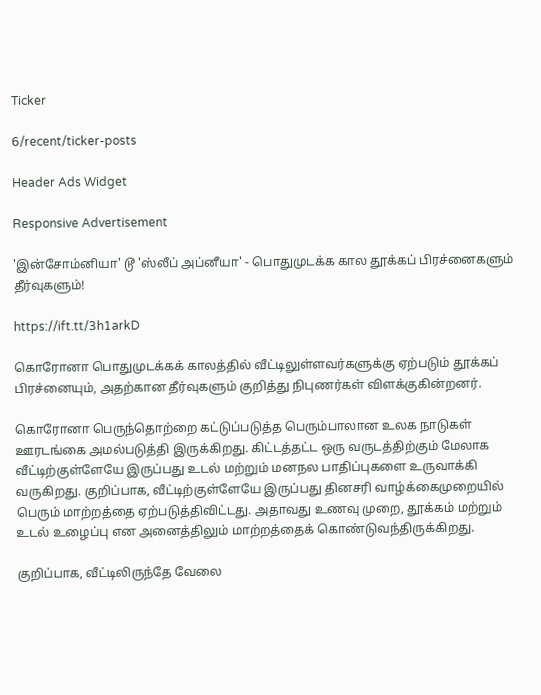Ticker

6/recent/ticker-posts

Header Ads Widget

Responsive Advertisement

'இன்சோம்னியா' டூ 'ஸ்லீப் அப்னீயா' - பொதுமுடக்க கால தூக்கப் பிரச்னைகளும் தீர்வுகளும்!

https://ift.tt/3h1arkD

கொரோனா பொதுமுடக்கக் காலத்தில் வீட்டிலுள்ளவர்களுக்கு ஏற்படும் தூக்கப் பிரச்னையும், அதற்கான தீர்வுகளும் குறித்து நிபுணர்கள் விளக்குகின்றனர்.

கொரோனா பெருந்தொற்றை கட்டுப்படுத்த பெரும்பாலான உலக நாடுகள் ஊரடங்கை அமல்படுத்தி இருக்கிறது. கிட்டத்தட்ட ஒரு வருடத்திற்கும் மேலாக வீட்டிற்குள்ளேயே இருப்பது உடல் மற்றும் மனநல பாதிப்புகளை உருவாக்கி வருகிறது. குறிப்பாக, வீட்டிற்குள்ளேயே இருப்பது தினசரி வாழ்க்கைமுறையில் பெரும் மாற்றத்தை ஏற்படுத்திவிட்டது. அதாவது உணவு முறை, தூக்கம் மற்றும் உடல் உழைப்பு என அனைத்திலும் மாற்றத்தைக் கொண்டுவந்திருக்கிறது.

குறிப்பாக, வீட்டிலிருந்தே வேலை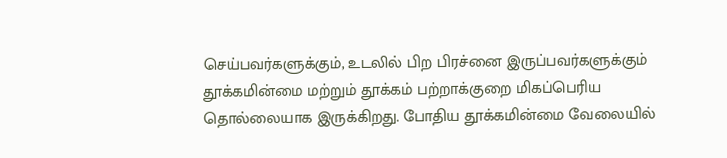செய்பவர்களுக்கும், உடலில் பிற பிரச்னை இருப்பவர்களுக்கும் தூக்கமின்மை மற்றும் தூக்கம் பற்றாக்குறை மிகப்பெரிய தொல்லையாக இருக்கிறது. போதிய தூக்கமின்மை வேலையில்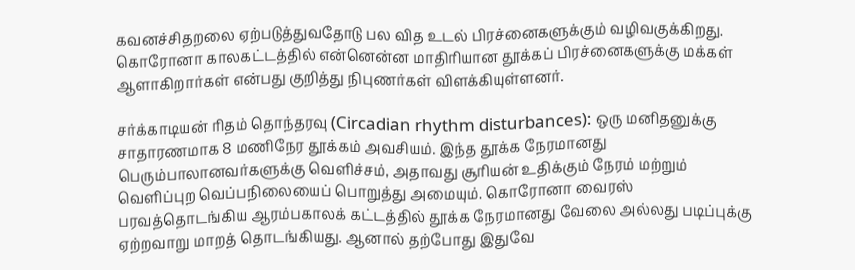கவனச்சிதறலை ஏற்படுத்துவதோடு பல வித உடல் பிரச்னைகளுக்கும் வழிவகுக்கிறது. கொரோனா காலகட்டத்தில் என்னென்ன மாதிரியான தூக்கப் பிரச்னைகளுக்கு மக்கள் ஆளாகிறார்கள் என்பது குறித்து நிபுணர்கள் விளக்கியுள்ளனர்.

சர்க்காடியன் ரிதம் தொந்தரவு (Circadian rhythm disturbances): ஒரு மனிதனுக்கு சாதாரணமாக 8 மணிநேர தூக்கம் அவசியம். இந்த தூக்க நேரமானது பெரும்பாலானவர்களுக்கு வெளிச்சம், அதாவது சூரியன் உதிக்கும் நேரம் மற்றும் வெளிப்புற வெப்பநிலையைப் பொறுத்து அமையும். கொரோனா வைரஸ் பரவத்தொடங்கிய ஆரம்பகாலக் கட்டத்தில் தூக்க நேரமானது வேலை அல்லது படிப்புக்கு ஏற்றவாறு மாறத் தொடங்கியது. ஆனால் தற்போது இதுவே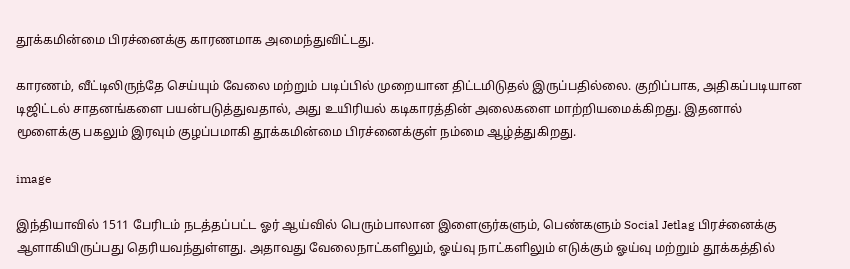தூக்கமின்மை பிரச்னைக்கு காரணமாக அமைந்துவிட்டது.

காரணம், வீட்டிலிருந்தே செய்யும் வேலை மற்றும் படிப்பில் முறையான திட்டமிடுதல் இருப்பதில்லை. குறிப்பாக, அதிகப்படியான டிஜிட்டல் சாதனங்களை பயன்படுத்துவதால், அது உயிரியல் கடிகாரத்தின் அலைகளை மாற்றியமைக்கிறது. இதனால் மூளைக்கு பகலும் இரவும் குழப்பமாகி தூக்கமின்மை பிரச்னைக்குள் நம்மை ஆழ்த்துகிறது.

image

இந்தியாவில் 1511 பேரிடம் நடத்தப்பட்ட ஓர் ஆய்வில் பெரும்பாலான இளைஞர்களும், பெண்களும் Social Jetlag பிரச்னைக்கு ஆளாகியிருப்பது தெரியவந்துள்ளது. அதாவது வேலைநாட்களிலும், ஓய்வு நாட்களிலும் எடுக்கும் ஓய்வு மற்றும் தூக்கத்தில்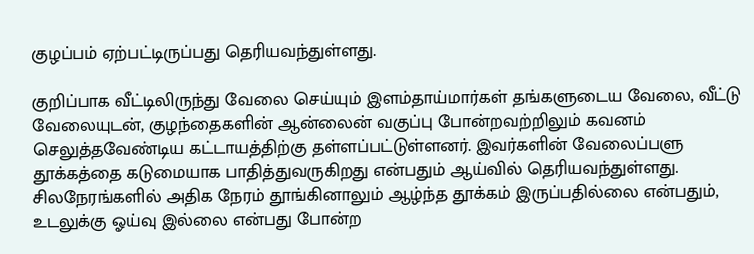குழப்பம் ஏற்பட்டிருப்பது தெரியவந்துள்ளது.

குறிப்பாக வீட்டிலிருந்து வேலை செய்யும் இளம்தாய்மார்கள் தங்களுடைய வேலை, வீட்டு வேலையுடன், குழந்தைகளின் ஆன்லைன் வகுப்பு போன்றவற்றிலும் கவனம் செலுத்தவேண்டிய கட்டாயத்திற்கு தள்ளப்பட்டுள்ளனர். இவர்களின் வேலைப்பளு தூக்கத்தை கடுமையாக பாதித்துவருகிறது என்பதும் ஆய்வில் தெரியவந்துள்ளது. சிலநேரங்களில் அதிக நேரம் தூங்கினாலும் ஆழ்ந்த தூக்கம் இருப்பதில்லை என்பதும், உடலுக்கு ஓய்வு இல்லை என்பது போன்ற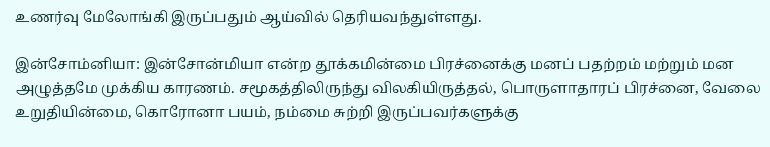உணர்வு மேலோங்கி இருப்பதும் ஆய்வில் தெரியவந்துள்ளது.

இன்சோம்னியா: இன்சோன்மியா என்ற தூக்கமின்மை பிரச்னைக்கு மனப் பதற்றம் மற்றும் மன அழுத்தமே முக்கிய காரணம். சமூகத்திலிருந்து விலகியிருத்தல், பொருளாதாரப் பிரச்னை, வேலை உறுதியின்மை, கொரோனா பயம், நம்மை சுற்றி இருப்பவர்களுக்கு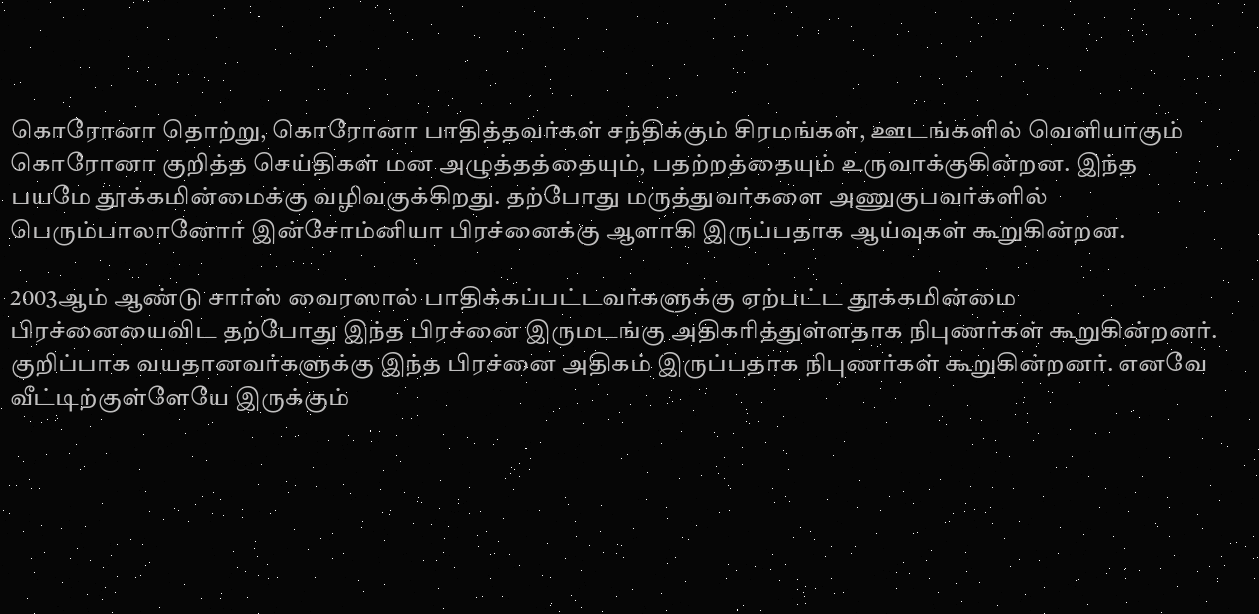கொரோனா தொற்று, கொரோனா பாதித்தவர்கள் சந்திக்கும் சிரமங்கள், ஊடங்களில் வெளியாகும் கொரோனா குறித்த செய்திகள் மன அழுத்தத்தையும், பதற்றத்தையும் உருவாக்குகின்றன. இந்த பயமே தூக்கமின்மைக்கு வழிவகுக்கிறது. தற்போது மருத்துவர்களை அணுகுபவர்களில் பெரும்பாலானோர் இன்சோம்னியா பிரச்னைக்கு ஆளாகி இருப்பதாக ஆய்வுகள் கூறுகின்றன.

2003ஆம் ஆண்டு சார்ஸ் வைரஸால் பாதிக்கப்பட்டவர்களுக்கு ஏற்பட்ட தூக்கமின்மை பிரச்னையைவிட தற்போது இந்த பிரச்னை இருமடங்கு அதிகரித்துள்ளதாக நிபுணர்கள் கூறுகின்றனர். குறிப்பாக வயதானவர்களுக்கு இந்த பிரச்னை அதிகம் இருப்பதாக நிபுணர்கள் கூறுகின்றனர். எனவே வீட்டிற்குள்ளேயே இருக்கும்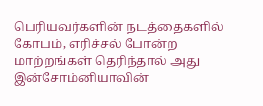பெரியவர்களின் நடத்தைகளில் கோபம், எரிச்சல் போன்ற மாற்றங்கள் தெரிந்தால் அது இன்சோம்னியாவின்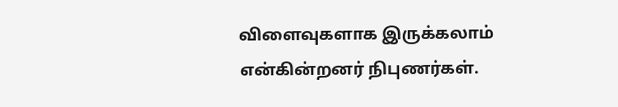விளைவுகளாக இருக்கலாம் என்கின்றனர் நிபுணர்கள்.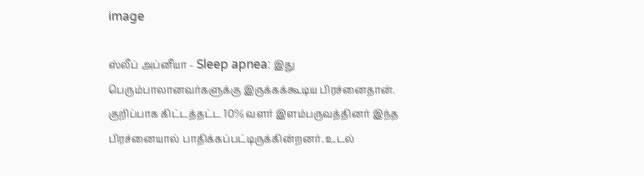image

ஸ்லீப் அப்னீயா - Sleep apnea: இது பெரும்பாலானவர்களுக்கு இருக்கக்கூடிய பிரச்னைதான். குறிப்பாக கிட்டத்தட்ட 10% வளர் இளம்பருவத்தினர் இந்த பிரச்னையால் பாதிக்கப்பட்டிருக்கின்றனர். உடல்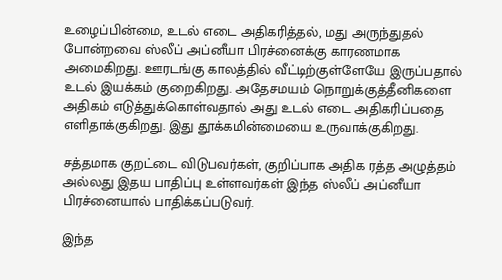உழைப்பின்மை, உடல் எடை அதிகரித்தல், மது அருந்துதல் போன்றவை ஸ்லீப் அப்னீயா பிரச்னைக்கு காரணமாக அமைகிறது. ஊரடங்கு காலத்தில் வீட்டிற்குள்ளேயே இருப்பதால் உடல் இயக்கம் குறைகிறது. அதேசமயம் நொறுக்குத்தீனிகளை அதிகம் எடுத்துக்கொள்வதால் அது உடல் எடை அதிகரிப்பதை எளிதாக்குகிறது. இது தூக்கமின்மையை உருவாக்குகிறது.

சத்தமாக குறட்டை விடுபவர்கள், குறிப்பாக அதிக ரத்த அழுத்தம் அல்லது இதய பாதிப்பு உள்ளவர்கள் இந்த ஸ்லீப் அப்னீயா பிரச்னையால் பாதிக்கப்படுவர்.

இந்த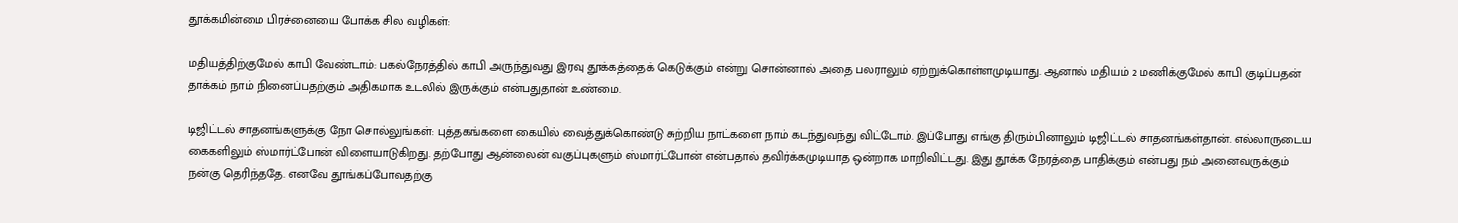தூக்கமின்மை பிரச்னையை போக்க சில வழிகள்:

மதியத்திற்குமேல் காபி வேண்டாம்: பகல்நேரத்தில் காபி அருந்துவது இரவு தூக்கத்தைக் கெடுக்கும் என்று சொன்னால் அதை பலராலும் ஏற்றுக்கொள்ளமுடியாது. ஆனால் மதியம் 2 மணிக்குமேல் காபி குடிப்பதன் தாக்கம் நாம் நினைப்பதற்கும் அதிகமாக உடலில் இருக்கும் என்பதுதான் உண்மை.

டிஜிட்டல் சாதனங்களுக்கு நோ சொல்லுங்கள்: புத்தகங்களை கையில் வைத்துக்கொண்டு சுற்றிய நாட்களை நாம் கடந்துவந்து விட்டோம். இப்போது எங்கு திரும்பினாலும் டிஜிட்டல் சாதனங்கள்தான். எல்லாருடைய கைகளிலும் ஸ்மார்ட்போன் விளையாடுகிறது. தற்போது ஆன்லைன் வகுப்புகளும் ஸ்மார்ட்போன் என்பதால் தவிர்க்கமுடியாத ஒன்றாக மாறிவிட்டது. இது தூக்க நேரத்தை பாதிக்கும் என்பது நம் அனைவருக்கும் நன்கு தெரிந்ததே. எனவே தூங்கப்போவதற்கு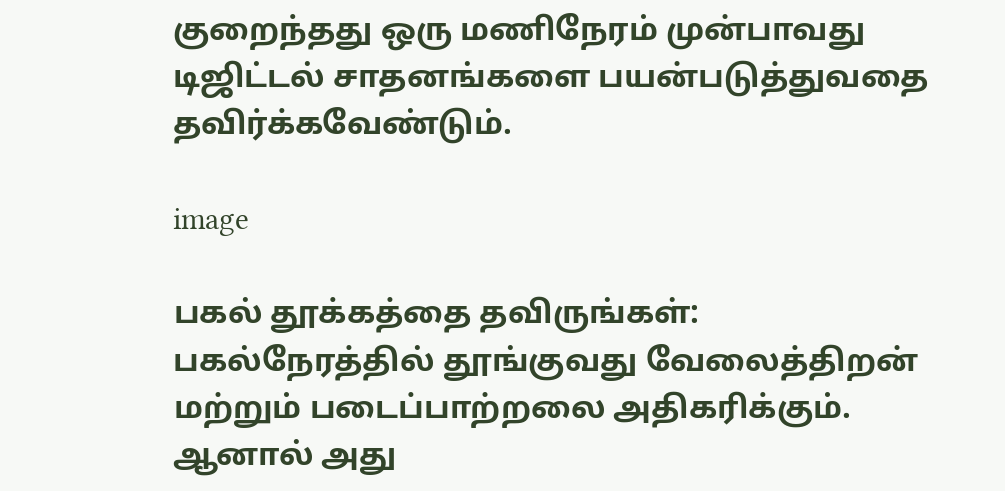குறைந்தது ஒரு மணிநேரம் முன்பாவது டிஜிட்டல் சாதனங்களை பயன்படுத்துவதை தவிர்க்கவேண்டும்.

image

பகல் தூக்கத்தை தவிருங்கள்: பகல்நேரத்தில் தூங்குவது வேலைத்திறன் மற்றும் படைப்பாற்றலை அதிகரிக்கும். ஆனால் அது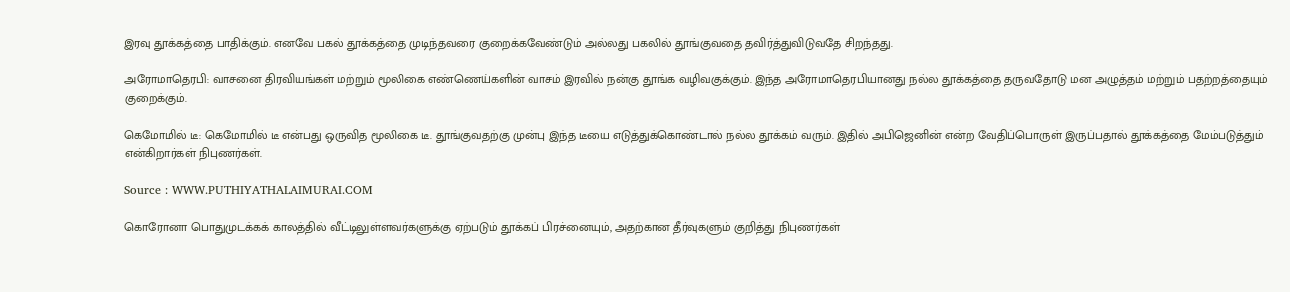இரவு தூக்கத்தை பாதிக்கும். எனவே பகல் தூக்கத்தை முடிந்தவரை குறைக்கவேண்டும் அல்லது பகலில் தூங்குவதை தவிர்த்துவிடுவதே சிறந்தது.

அரோமாதெரபி: வாசனை திரவியங்கள் மற்றும் மூலிகை எண்ணெய்களின் வாசம் இரவில் நன்கு தூங்க வழிவகுக்கும். இந்த அரோமாதெரபியானது நல்ல தூக்கத்தை தருவதோடு மன அழுத்தம் மற்றும் பதற்றத்தையும் குறைக்கும்.

கெமோமில் டீ: கெமோமில் டீ என்பது ஒருவித மூலிகை டீ. தூங்குவதற்கு முன்பு இந்த டீயை எடுத்துக்கொண்டால் நல்ல தூக்கம் வரும். இதில் அபிஜெனின் என்ற வேதிப்பொருள் இருப்பதால் தூக்கத்தை மேம்படுத்தும் என்கிறார்கள் நிபுணர்கள்.

Source : WWW.PUTHIYATHALAIMURAI.COM

கொரோனா பொதுமுடக்கக் காலத்தில் வீட்டிலுள்ளவர்களுக்கு ஏற்படும் தூக்கப் பிரச்னையும், அதற்கான தீர்வுகளும் குறித்து நிபுணர்கள்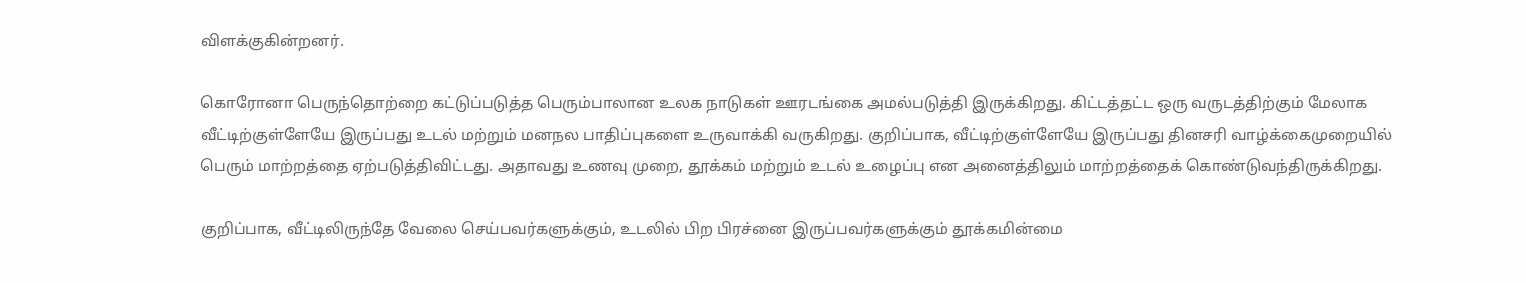விளக்குகின்றனர்.

கொரோனா பெருந்தொற்றை கட்டுப்படுத்த பெரும்பாலான உலக நாடுகள் ஊரடங்கை அமல்படுத்தி இருக்கிறது. கிட்டத்தட்ட ஒரு வருடத்திற்கும் மேலாக வீட்டிற்குள்ளேயே இருப்பது உடல் மற்றும் மனநல பாதிப்புகளை உருவாக்கி வருகிறது. குறிப்பாக, வீட்டிற்குள்ளேயே இருப்பது தினசரி வாழ்க்கைமுறையில் பெரும் மாற்றத்தை ஏற்படுத்திவிட்டது. அதாவது உணவு முறை, தூக்கம் மற்றும் உடல் உழைப்பு என அனைத்திலும் மாற்றத்தைக் கொண்டுவந்திருக்கிறது.

குறிப்பாக, வீட்டிலிருந்தே வேலை செய்பவர்களுக்கும், உடலில் பிற பிரச்னை இருப்பவர்களுக்கும் தூக்கமின்மை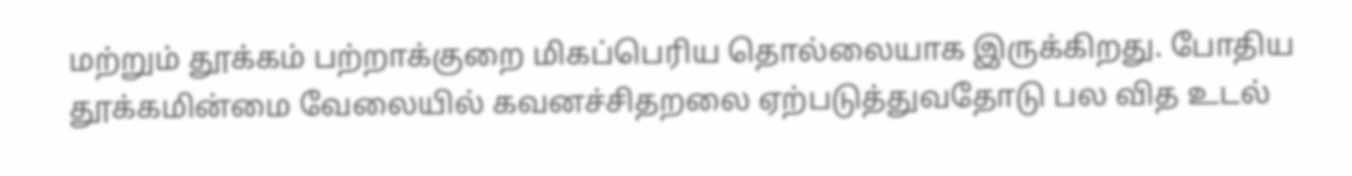மற்றும் தூக்கம் பற்றாக்குறை மிகப்பெரிய தொல்லையாக இருக்கிறது. போதிய தூக்கமின்மை வேலையில் கவனச்சிதறலை ஏற்படுத்துவதோடு பல வித உடல்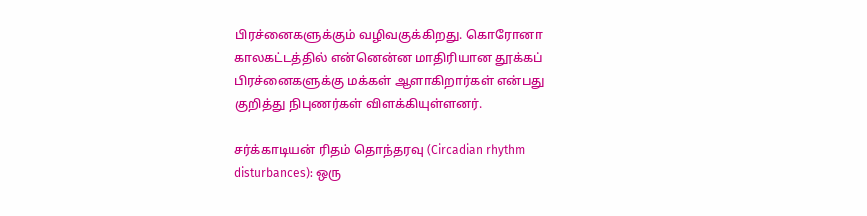பிரச்னைகளுக்கும் வழிவகுக்கிறது. கொரோனா காலகட்டத்தில் என்னென்ன மாதிரியான தூக்கப் பிரச்னைகளுக்கு மக்கள் ஆளாகிறார்கள் என்பது குறித்து நிபுணர்கள் விளக்கியுள்ளனர்.

சர்க்காடியன் ரிதம் தொந்தரவு (Circadian rhythm disturbances): ஒரு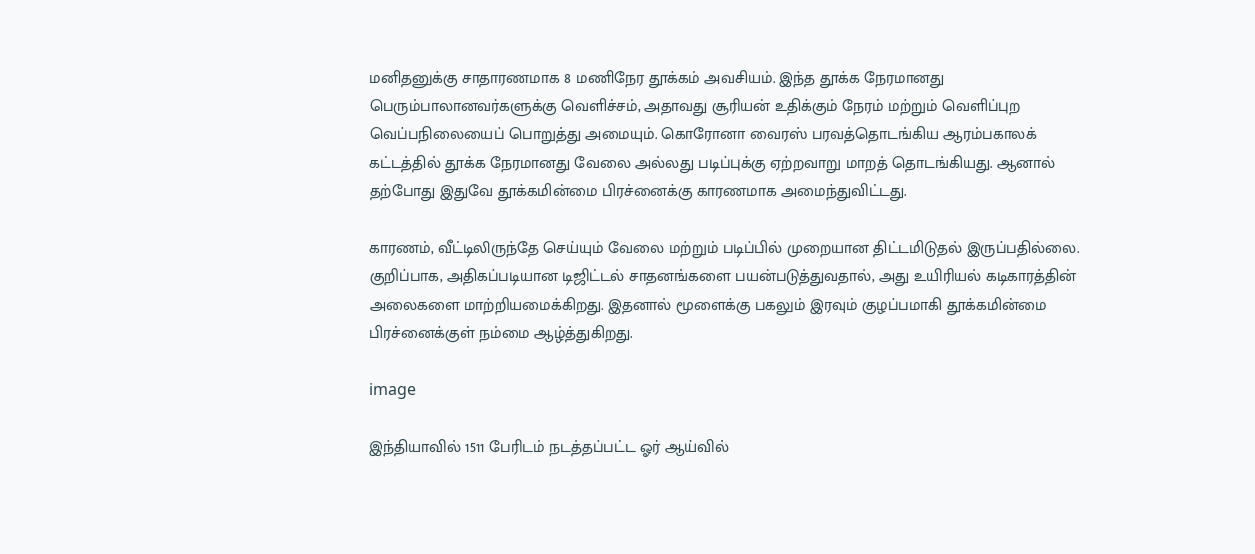மனிதனுக்கு சாதாரணமாக 8 மணிநேர தூக்கம் அவசியம். இந்த தூக்க நேரமானது பெரும்பாலானவர்களுக்கு வெளிச்சம், அதாவது சூரியன் உதிக்கும் நேரம் மற்றும் வெளிப்புற வெப்பநிலையைப் பொறுத்து அமையும். கொரோனா வைரஸ் பரவத்தொடங்கிய ஆரம்பகாலக் கட்டத்தில் தூக்க நேரமானது வேலை அல்லது படிப்புக்கு ஏற்றவாறு மாறத் தொடங்கியது. ஆனால் தற்போது இதுவே தூக்கமின்மை பிரச்னைக்கு காரணமாக அமைந்துவிட்டது.

காரணம், வீட்டிலிருந்தே செய்யும் வேலை மற்றும் படிப்பில் முறையான திட்டமிடுதல் இருப்பதில்லை. குறிப்பாக, அதிகப்படியான டிஜிட்டல் சாதனங்களை பயன்படுத்துவதால், அது உயிரியல் கடிகாரத்தின் அலைகளை மாற்றியமைக்கிறது. இதனால் மூளைக்கு பகலும் இரவும் குழப்பமாகி தூக்கமின்மை பிரச்னைக்குள் நம்மை ஆழ்த்துகிறது.

image

இந்தியாவில் 1511 பேரிடம் நடத்தப்பட்ட ஓர் ஆய்வில்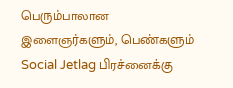பெரும்பாலான இளைஞர்களும், பெண்களும் Social Jetlag பிரச்னைக்கு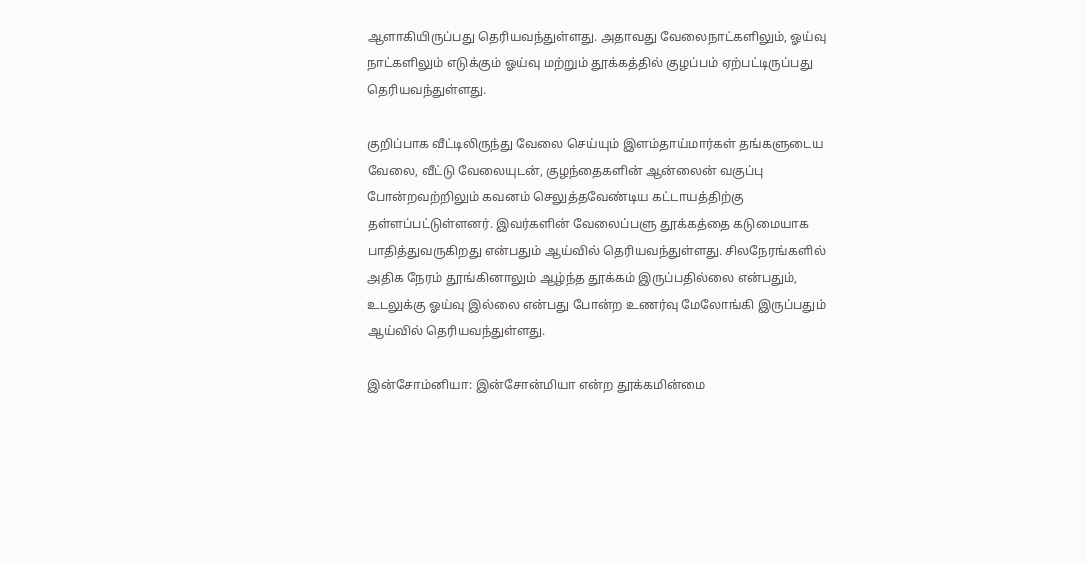ஆளாகியிருப்பது தெரியவந்துள்ளது. அதாவது வேலைநாட்களிலும், ஓய்வு நாட்களிலும் எடுக்கும் ஓய்வு மற்றும் தூக்கத்தில் குழப்பம் ஏற்பட்டிருப்பது தெரியவந்துள்ளது.

குறிப்பாக வீட்டிலிருந்து வேலை செய்யும் இளம்தாய்மார்கள் தங்களுடைய வேலை, வீட்டு வேலையுடன், குழந்தைகளின் ஆன்லைன் வகுப்பு போன்றவற்றிலும் கவனம் செலுத்தவேண்டிய கட்டாயத்திற்கு தள்ளப்பட்டுள்ளனர். இவர்களின் வேலைப்பளு தூக்கத்தை கடுமையாக பாதித்துவருகிறது என்பதும் ஆய்வில் தெரியவந்துள்ளது. சிலநேரங்களில் அதிக நேரம் தூங்கினாலும் ஆழ்ந்த தூக்கம் இருப்பதில்லை என்பதும், உடலுக்கு ஓய்வு இல்லை என்பது போன்ற உணர்வு மேலோங்கி இருப்பதும் ஆய்வில் தெரியவந்துள்ளது.

இன்சோம்னியா: இன்சோன்மியா என்ற தூக்கமின்மை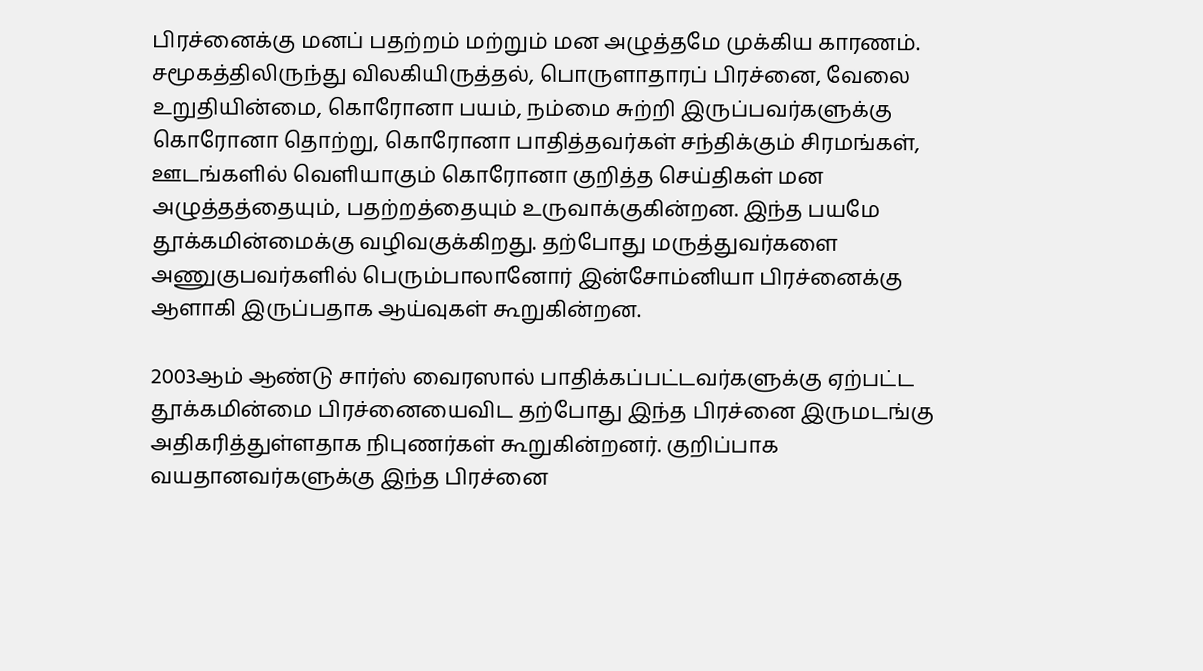பிரச்னைக்கு மனப் பதற்றம் மற்றும் மன அழுத்தமே முக்கிய காரணம். சமூகத்திலிருந்து விலகியிருத்தல், பொருளாதாரப் பிரச்னை, வேலை உறுதியின்மை, கொரோனா பயம், நம்மை சுற்றி இருப்பவர்களுக்கு கொரோனா தொற்று, கொரோனா பாதித்தவர்கள் சந்திக்கும் சிரமங்கள், ஊடங்களில் வெளியாகும் கொரோனா குறித்த செய்திகள் மன அழுத்தத்தையும், பதற்றத்தையும் உருவாக்குகின்றன. இந்த பயமே தூக்கமின்மைக்கு வழிவகுக்கிறது. தற்போது மருத்துவர்களை அணுகுபவர்களில் பெரும்பாலானோர் இன்சோம்னியா பிரச்னைக்கு ஆளாகி இருப்பதாக ஆய்வுகள் கூறுகின்றன.

2003ஆம் ஆண்டு சார்ஸ் வைரஸால் பாதிக்கப்பட்டவர்களுக்கு ஏற்பட்ட தூக்கமின்மை பிரச்னையைவிட தற்போது இந்த பிரச்னை இருமடங்கு அதிகரித்துள்ளதாக நிபுணர்கள் கூறுகின்றனர். குறிப்பாக வயதானவர்களுக்கு இந்த பிரச்னை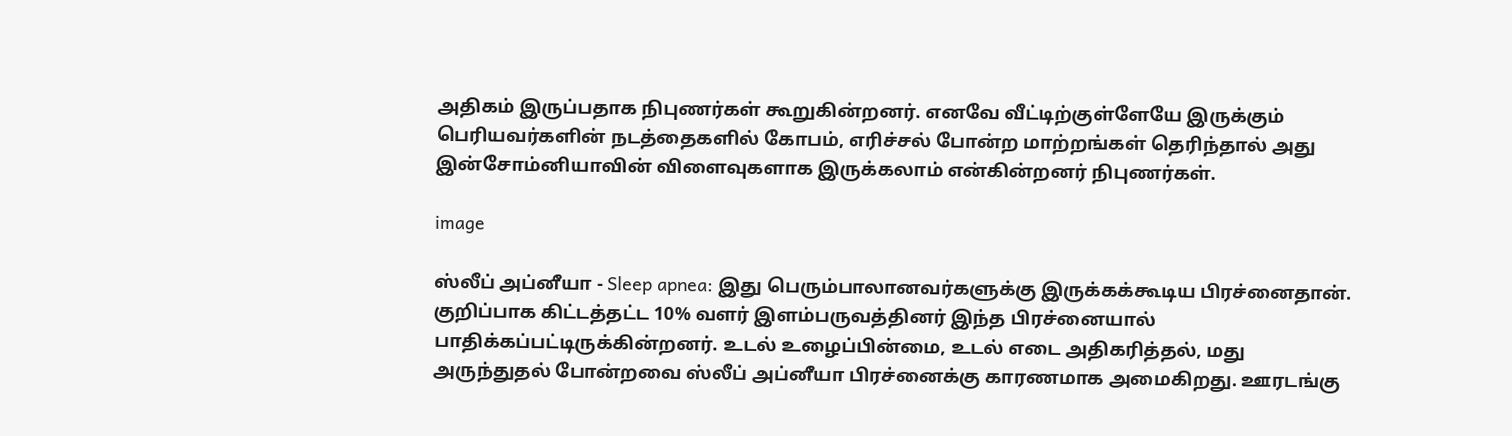அதிகம் இருப்பதாக நிபுணர்கள் கூறுகின்றனர். எனவே வீட்டிற்குள்ளேயே இருக்கும் பெரியவர்களின் நடத்தைகளில் கோபம், எரிச்சல் போன்ற மாற்றங்கள் தெரிந்தால் அது இன்சோம்னியாவின் விளைவுகளாக இருக்கலாம் என்கின்றனர் நிபுணர்கள்.

image

ஸ்லீப் அப்னீயா - Sleep apnea: இது பெரும்பாலானவர்களுக்கு இருக்கக்கூடிய பிரச்னைதான். குறிப்பாக கிட்டத்தட்ட 10% வளர் இளம்பருவத்தினர் இந்த பிரச்னையால் பாதிக்கப்பட்டிருக்கின்றனர். உடல் உழைப்பின்மை, உடல் எடை அதிகரித்தல், மது அருந்துதல் போன்றவை ஸ்லீப் அப்னீயா பிரச்னைக்கு காரணமாக அமைகிறது. ஊரடங்கு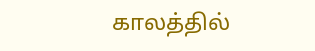காலத்தில்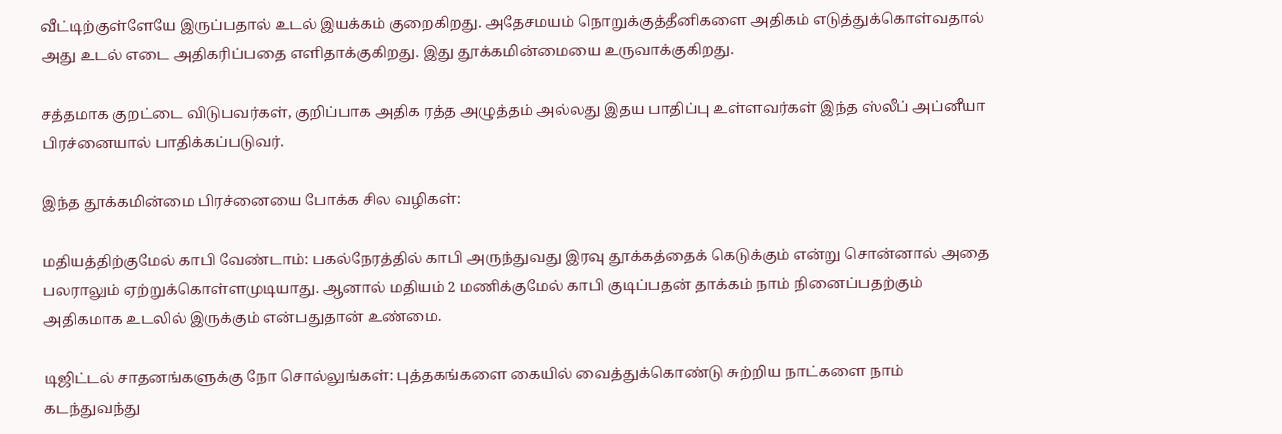வீட்டிற்குள்ளேயே இருப்பதால் உடல் இயக்கம் குறைகிறது. அதேசமயம் நொறுக்குத்தீனிகளை அதிகம் எடுத்துக்கொள்வதால் அது உடல் எடை அதிகரிப்பதை எளிதாக்குகிறது. இது தூக்கமின்மையை உருவாக்குகிறது.

சத்தமாக குறட்டை விடுபவர்கள், குறிப்பாக அதிக ரத்த அழுத்தம் அல்லது இதய பாதிப்பு உள்ளவர்கள் இந்த ஸ்லீப் அப்னீயா பிரச்னையால் பாதிக்கப்படுவர்.

இந்த தூக்கமின்மை பிரச்னையை போக்க சில வழிகள்:

மதியத்திற்குமேல் காபி வேண்டாம்: பகல்நேரத்தில் காபி அருந்துவது இரவு தூக்கத்தைக் கெடுக்கும் என்று சொன்னால் அதை பலராலும் ஏற்றுக்கொள்ளமுடியாது. ஆனால் மதியம் 2 மணிக்குமேல் காபி குடிப்பதன் தாக்கம் நாம் நினைப்பதற்கும் அதிகமாக உடலில் இருக்கும் என்பதுதான் உண்மை.

டிஜிட்டல் சாதனங்களுக்கு நோ சொல்லுங்கள்: புத்தகங்களை கையில் வைத்துக்கொண்டு சுற்றிய நாட்களை நாம் கடந்துவந்து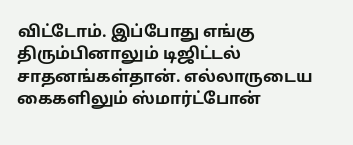விட்டோம். இப்போது எங்கு திரும்பினாலும் டிஜிட்டல் சாதனங்கள்தான். எல்லாருடைய கைகளிலும் ஸ்மார்ட்போன்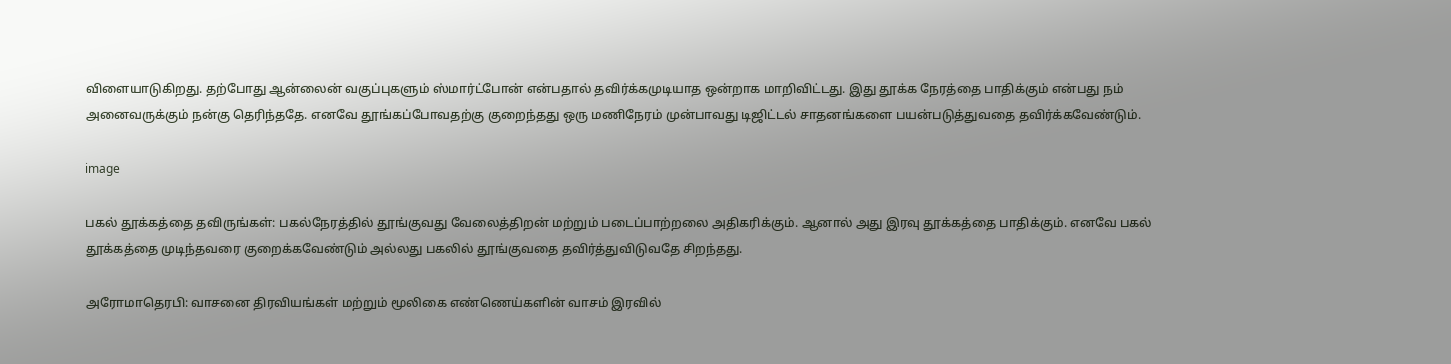விளையாடுகிறது. தற்போது ஆன்லைன் வகுப்புகளும் ஸ்மார்ட்போன் என்பதால் தவிர்க்கமுடியாத ஒன்றாக மாறிவிட்டது. இது தூக்க நேரத்தை பாதிக்கும் என்பது நம் அனைவருக்கும் நன்கு தெரிந்ததே. எனவே தூங்கப்போவதற்கு குறைந்தது ஒரு மணிநேரம் முன்பாவது டிஜிட்டல் சாதனங்களை பயன்படுத்துவதை தவிர்க்கவேண்டும்.

image

பகல் தூக்கத்தை தவிருங்கள்: பகல்நேரத்தில் தூங்குவது வேலைத்திறன் மற்றும் படைப்பாற்றலை அதிகரிக்கும். ஆனால் அது இரவு தூக்கத்தை பாதிக்கும். எனவே பகல் தூக்கத்தை முடிந்தவரை குறைக்கவேண்டும் அல்லது பகலில் தூங்குவதை தவிர்த்துவிடுவதே சிறந்தது.

அரோமாதெரபி: வாசனை திரவியங்கள் மற்றும் மூலிகை எண்ணெய்களின் வாசம் இரவில்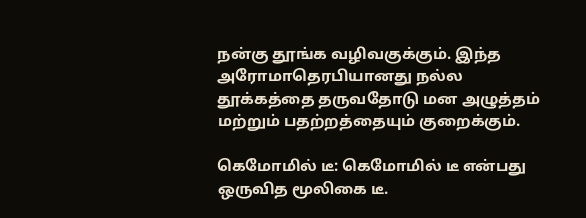நன்கு தூங்க வழிவகுக்கும். இந்த அரோமாதெரபியானது நல்ல தூக்கத்தை தருவதோடு மன அழுத்தம் மற்றும் பதற்றத்தையும் குறைக்கும்.

கெமோமில் டீ: கெமோமில் டீ என்பது ஒருவித மூலிகை டீ.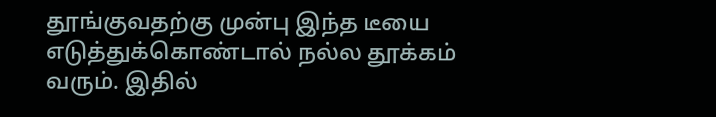தூங்குவதற்கு முன்பு இந்த டீயை எடுத்துக்கொண்டால் நல்ல தூக்கம் வரும். இதில்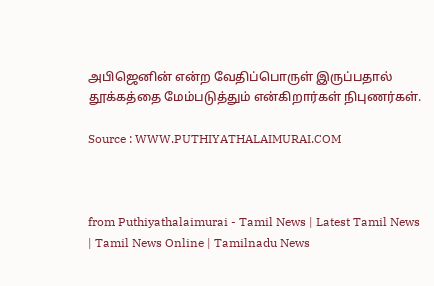அபிஜெனின் என்ற வேதிப்பொருள் இருப்பதால் தூக்கத்தை மேம்படுத்தும் என்கிறார்கள் நிபுணர்கள்.

Source : WWW.PUTHIYATHALAIMURAI.COM



from Puthiyathalaimurai - Tamil News | Latest Tamil News | Tamil News Online | Tamilnadu News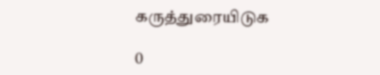கருத்துரையிடுக

0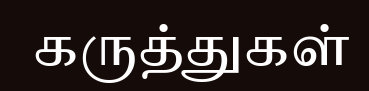கருத்துகள்